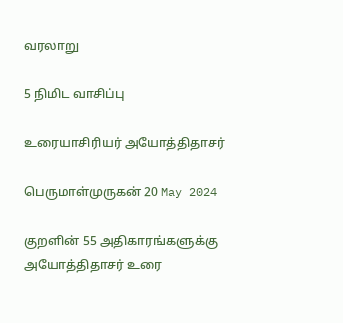வரலாறு

5 நிமிட வாசிப்பு

உரையாசிரியர் அயோத்திதாசர்

பெருமாள்முருகன் 20 May 2024

குறளின் 55 அதிகாரங்களுக்கு அயோத்திதாசர் உரை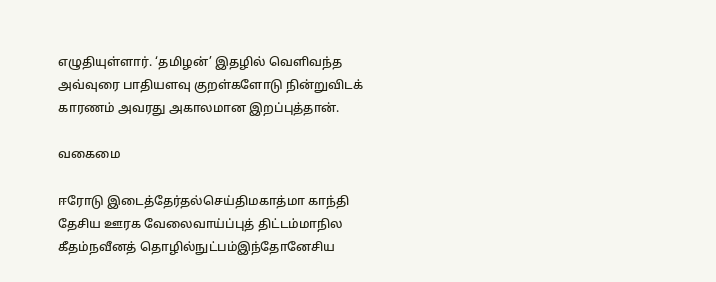எழுதியுள்ளார். ‘தமிழன்’ இதழில் வெளிவந்த அவ்வுரை பாதியளவு குறள்களோடு நின்றுவிடக் காரணம் அவரது அகாலமான இறப்புத்தான்.

வகைமை

ஈரோடு இடைத்தேர்தல்செய்திமகாத்மா காந்தி தேசிய ஊரக வேலைவாய்ப்புத் திட்டம்மாநில கீதம்நவீனத் தொழில்நுட்பம்இந்தோனேசிய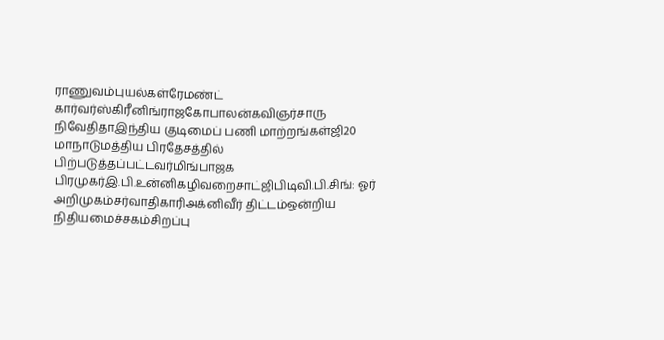ராணுவம்புயல்கள்ரேமண்ட் கார்வர்ஸ்கிரீனிங்ராஜகோபாலன்கவிஞர்சாரு நிவேதிதாஇந்திய குடிமைப் பணி மாற்றங்கள்ஜி20 மாநாடுமத்திய பிரதேசத்தில் பிற்படுத்தப்பட்டவர்மிங்பாஜக பிரமுகர்இ.பி.உன்னிகழிவறைசாட்ஜிபிடிவி.பி.சிங்: ஓர் அறிமுகம்சர்வாதிகாரிஅக்னிவீர் திட்டம்ஒன்றிய நிதியமைச்சகம்சிறப்பு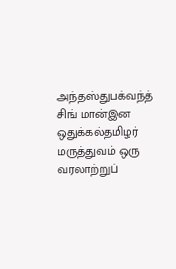அந்தஸ்துபக்வந்த் சிங் மான்இன ஒதுக்கல்தமிழர் மருத்துவம் ஒரு வரலாற்றுப்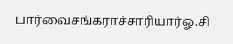பார்வைசங்கராச்சாரியார்ஓ.சி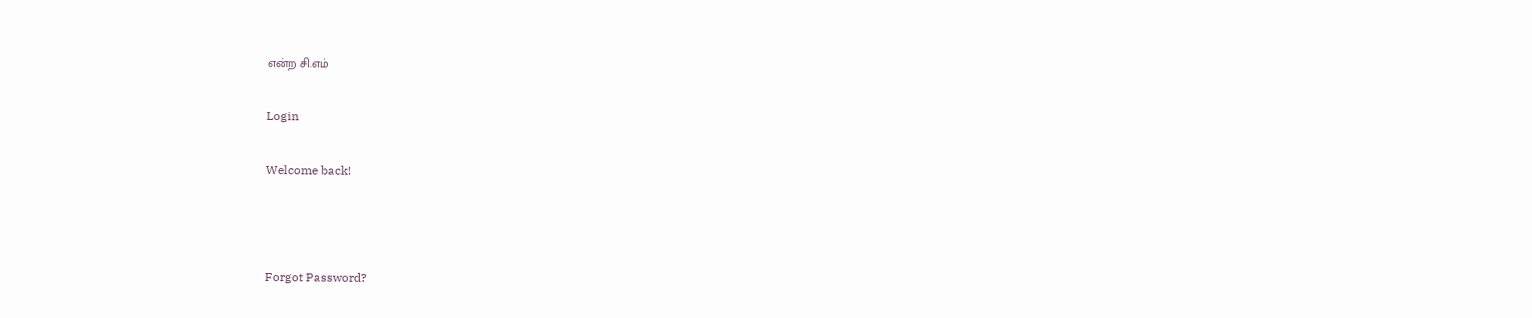என்ற சி.எம்

Login

Welcome back!



Forgot Password?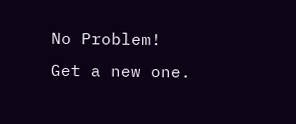No Problem! Get a new one.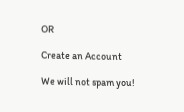OR

Create an Account

We will not spam you!